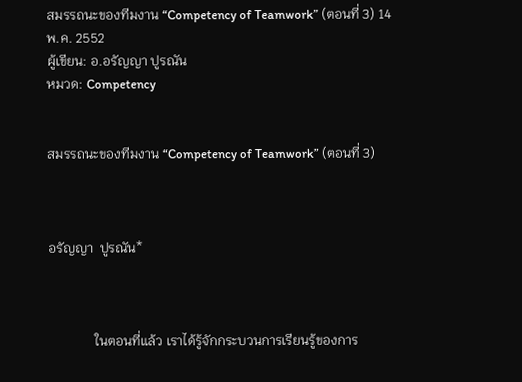สมรรถนะของทีมงาน “Competency of Teamwork” (ตอนที่ 3) 14 พ.ค. 2552
ผู้เขียน: อ.อรัญญา ปูรณัน
หมวด: Competency


สมรรถนะของทีมงาน “Competency of Teamwork” (ตอนที่ 3)



อรัญญา  ปูรณัน*



              ในตอนที่แล้ว เราได้รู้จักกระบวนการเรียนรู้ของการ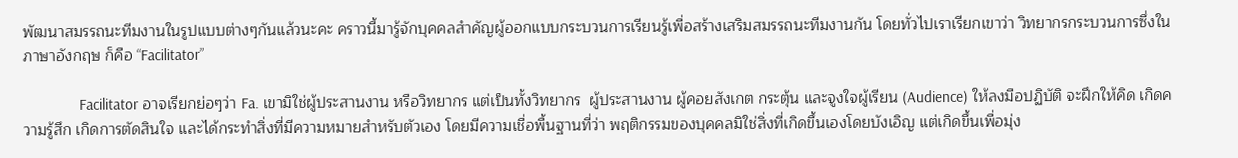พัฒนาสมรรถนะทีมงานในรูปแบบต่างๆกันแล้วนะคะ คราวนี้มารู้จักบุคคลสำคัญผู้ออกแบบกระบวนการเรียนรู้เพื่อสร้างเสริมสมรรถนะทีมงานกัน โดยทั่วไปเราเรียกเขาว่า วิทยากรกระบวนการซึ่งในภาษาอังกฤษ ก็คือ “Facilitator”

              Facilitator อาจเรียกย่อๆว่า Fa. เขามิใช่ผู้ประสานงาน หรือวิทยากร แต่เป็นทั้งวิทยากร  ผู้ประสานงาน ผู้คอยสังเกต กระตุ้น และจูงใจผู้เรียน (Audience) ให้ลงมือปฏิบัติ จะฝึกให้คิด เกิดความรู้สึก เกิดการตัดสินใจ และได้กระทำสิ่งที่มีความหมายสำหรับตัวเอง โดยมีความเชื่อพื้นฐานที่ว่า พฤติกรรมของบุคคลมิใช่สิ่งที่เกิดขึ้นเองโดยบังเอิญ แต่เกิดขึ้นเพื่อมุ่ง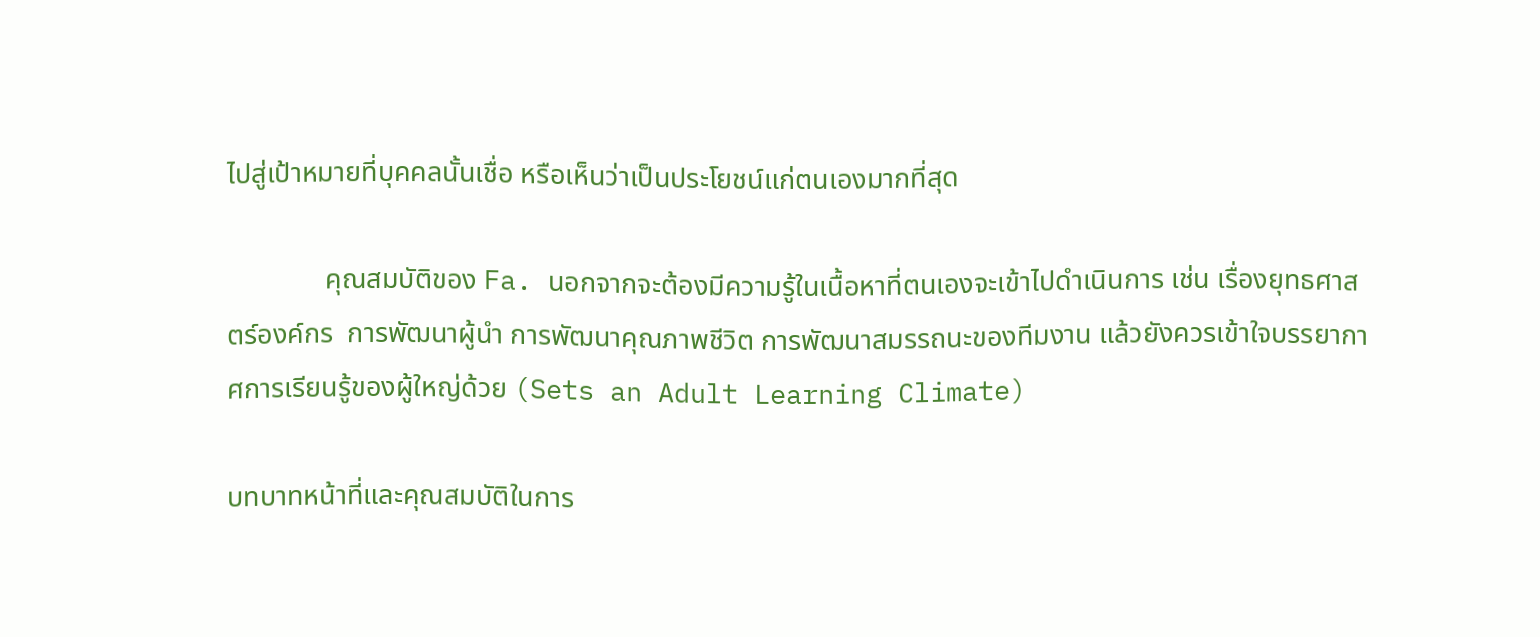ไปสู่เป้าหมายที่บุคคลนั้นเชื่อ หรือเห็นว่าเป็นประโยชน์แก่ตนเองมากที่สุด

              คุณสมบัติของ Fa. นอกจากจะต้องมีความรู้ในเนื้อหาที่ตนเองจะเข้าไปดำเนินการ เช่น เรื่องยุทธศาสตร์องค์กร  การพัฒนาผู้นำ การพัฒนาคุณภาพชีวิต การพัฒนาสมรรถนะของทีมงาน แล้วยังควรเข้าใจบรรยากาศการเรียนรู้ของผู้ใหญ่ด้วย (Sets an Adult Learning Climate)

บทบาทหน้าที่และคุณสมบัติในการ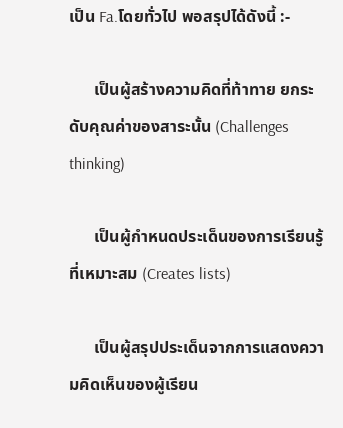เป็น Fa.โดยทั่วไป พอสรุปได้ดังนี้ :-

      เป็นผู้สร้างความคิดที่ท้าทาย ยกระดับคุณค่าของสาระนั้น (Challenges thinking)

      เป็นผู้กำหนดประเด็นของการเรียนรู้ที่เหมาะสม (Creates lists)

      เป็นผู้สรุปประเด็นจากการแสดงความคิดเห็นของผู้เรียน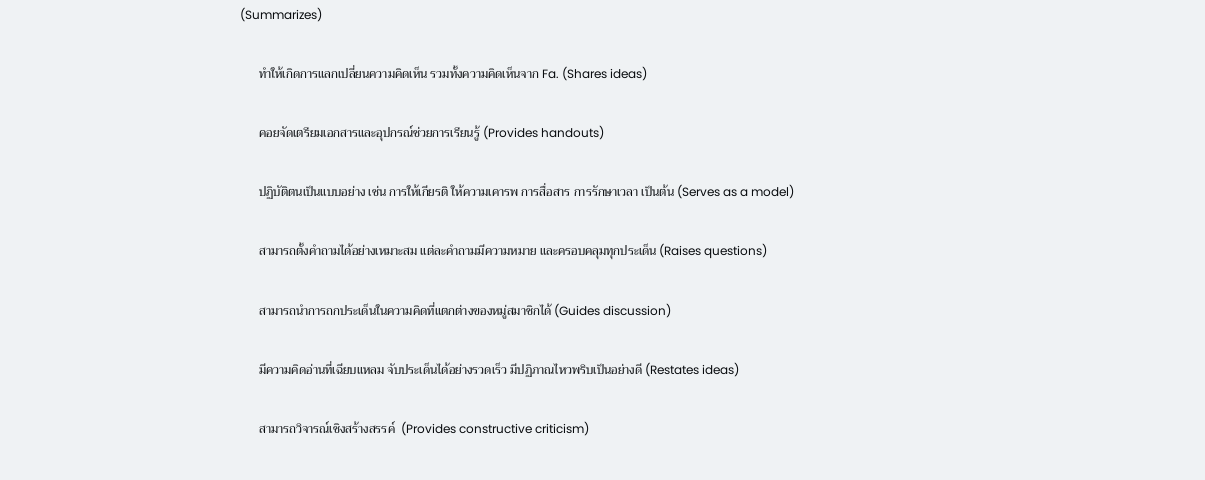(Summarizes)

      ทำให้เกิดการแลกเปลี่ยนความคิดเห็น รวมทั้งความคิดเห็นจาก Fa. (Shares ideas)

      คอยจัดเตรียมเอกสารและอุปกรณ์ช่วยการเรียนรู้ (Provides handouts)

      ปฏิบัติตนเป็นแบบอย่าง เช่น การให้เกียรติ ให้ความเคารพ การสื่อสาร การรักษาเวลา เป็นต้น (Serves as a model)

      สามารถตั้งคำถามได้อย่างเหมาะสม แต่ละคำถามมีความหมาย และครอบคลุมทุกประเด็น (Raises questions)

      สามารถนำการถกประเด็นในความคิดที่แตกต่างของหมู่สมาชิกได้ (Guides discussion)

      มีความคิดอ่านที่เฉียบแหลม จับประเด็นได้อย่างรวดเร็ว มีปฏิภาณไหวพริบเป็นอย่างดี (Restates ideas)

      สามารถวิจารณ์เชิงสร้างสรรค์  (Provides constructive criticism)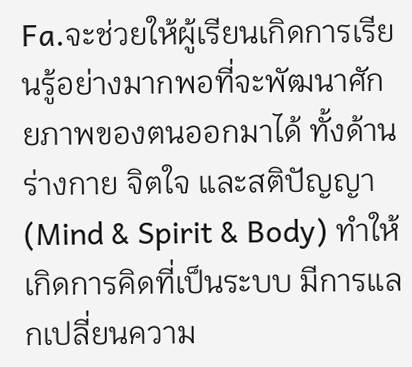Fa.จะช่วยให้ผู้เรียนเกิดการเรียนรู้อย่างมากพอที่จะพัฒนาศักยภาพของตนออกมาได้ ทั้งด้านร่างกาย จิตใจ และสติปัญญา (Mind & Spirit & Body) ทำให้เกิดการคิดที่เป็นระบบ มีการแลกเปลี่ยนความ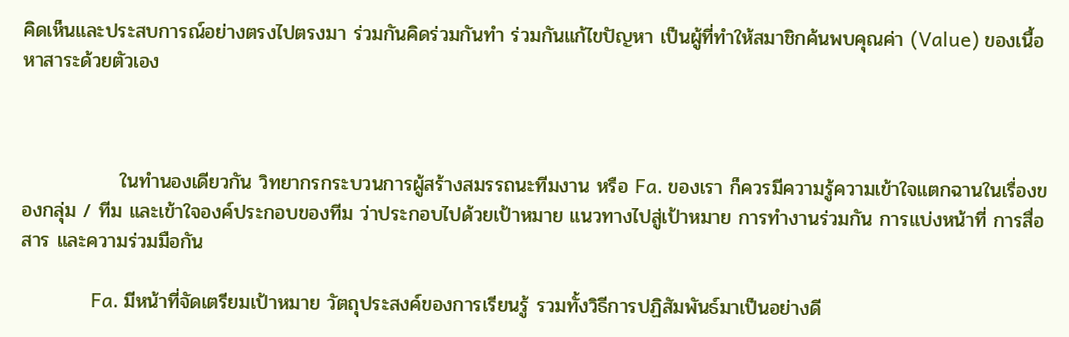คิดเห็นและประสบการณ์อย่างตรงไปตรงมา ร่วมกันคิดร่วมกันทำ ร่วมกันแก้ไขปัญหา เป็นผู้ที่ทำให้สมาชิกค้นพบคุณค่า (Value) ของเนื้อหาสาระด้วยตัวเอง



              ในทำนองเดียวกัน วิทยากรกระบวนการผู้สร้างสมรรถนะทีมงาน หรือ Fa. ของเรา ก็ควรมีความรู้ความเข้าใจแตกฉานในเรื่องของกลุ่ม / ทีม และเข้าใจองค์ประกอบของทีม ว่าประกอบไปด้วยเป้าหมาย แนวทางไปสู่เป้าหมาย การทำงานร่วมกัน การแบ่งหน้าที่ การสื่อสาร และความร่วมมือกัน

              Fa. มีหน้าที่จัดเตรียมเป้าหมาย วัตถุประสงค์ของการเรียนรู้ รวมทั้งวิธีการปฏิสัมพันธ์มาเป็นอย่างดี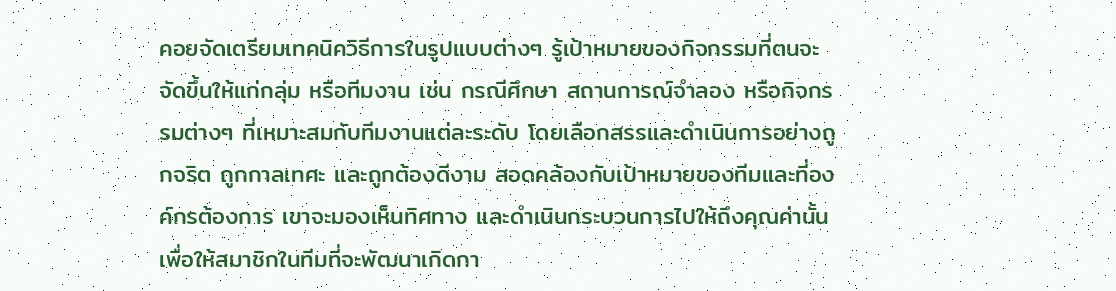คอยจัดเตรียมเทคนิควิธีการในรูปแบบต่างๆ รู้เป้าหมายของกิจกรรมที่ตนจะจัดขึ้นให้แก่กลุ่ม หรือทีมงาน เช่น กรณีศึกษา สถานการณ์จำลอง หรือกิจกรรมต่างๆ ที่เหมาะสมกับทีมงานแต่ละระดับ โดยเลือกสรรและดำเนินการอย่างถูกจริต ถูกกาลเทศะ และถูกต้องดีงาม สอดคล้องกับเป้าหมายของทีมและที่องค์กรต้องการ เขาจะมองเห็นทิศทาง และดำเนินกระบวนการไปให้ถึงคุณค่านั้น เพื่อให้สมาชิกในทีมที่จะพัฒนาเกิดกา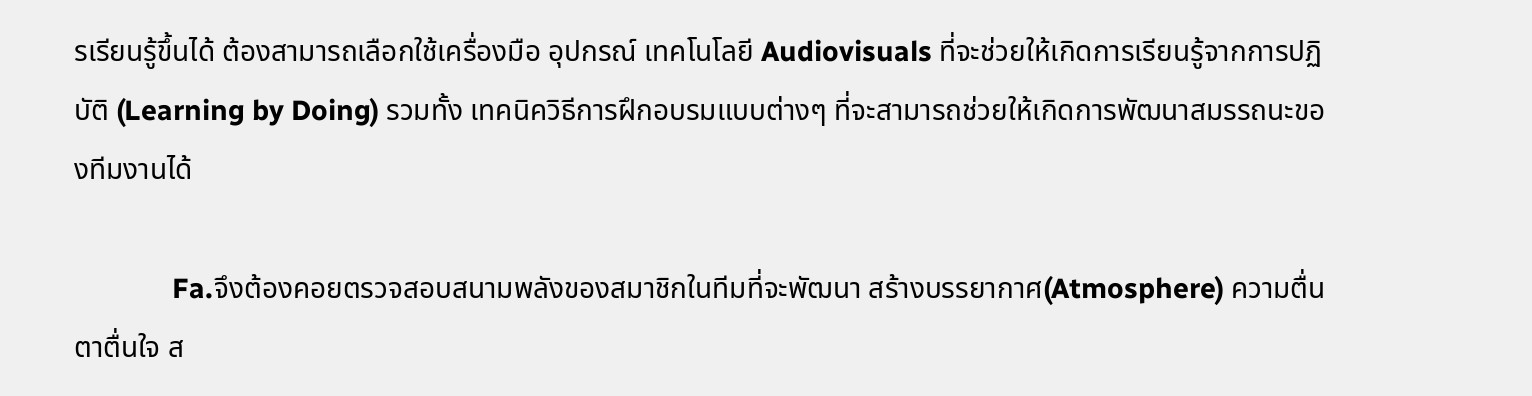รเรียนรู้ขึ้นได้ ต้องสามารถเลือกใช้เครื่องมือ อุปกรณ์ เทคโนโลยี Audiovisuals ที่จะช่วยให้เกิดการเรียนรู้จากการปฏิบัติ (Learning by Doing) รวมทั้ง เทคนิควิธีการฝึกอบรมแบบต่างๆ ที่จะสามารถช่วยให้เกิดการพัฒนาสมรรถนะของทีมงานได้

              Fa.จึงต้องคอยตรวจสอบสนามพลังของสมาชิกในทีมที่จะพัฒนา สร้างบรรยากาศ(Atmosphere) ความตื่นตาตื่นใจ ส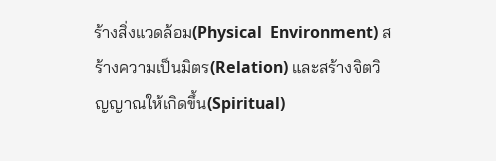ร้างสิ่งแวดล้อม(Physical  Environment) สร้างความเป็นมิตร(Relation) และสร้างจิตวิญญาณให้เกิดขึ้น(Spiritual)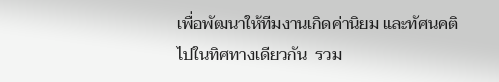เพื่อพัฒนาให้ทีมงานเกิดค่านิยม และทัศนคติไปในทิศทางเดียวกัน  รวม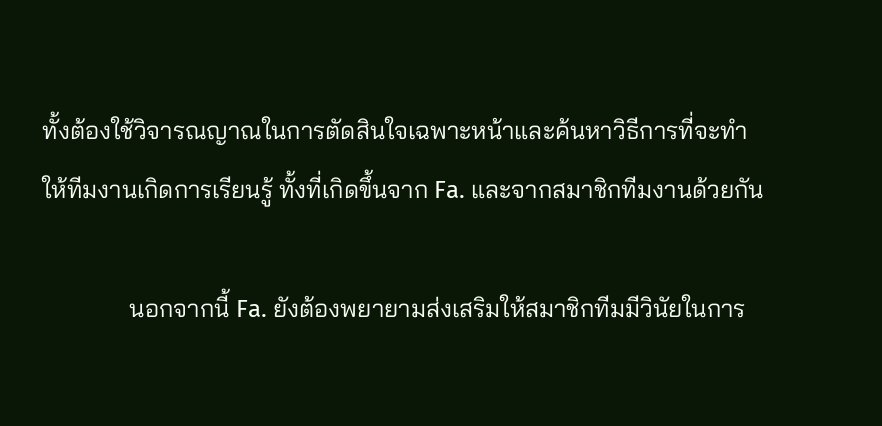ทั้งต้องใช้วิจารณญาณในการตัดสินใจเฉพาะหน้าและค้นหาวิธีการที่จะทำให้ทีมงานเกิดการเรียนรู้ ทั้งที่เกิดขึ้นจาก Fa. และจากสมาชิกทีมงานด้วยกัน

              นอกจากนี้ Fa. ยังต้องพยายามส่งเสริมให้สมาชิกทีมมีวินัยในการ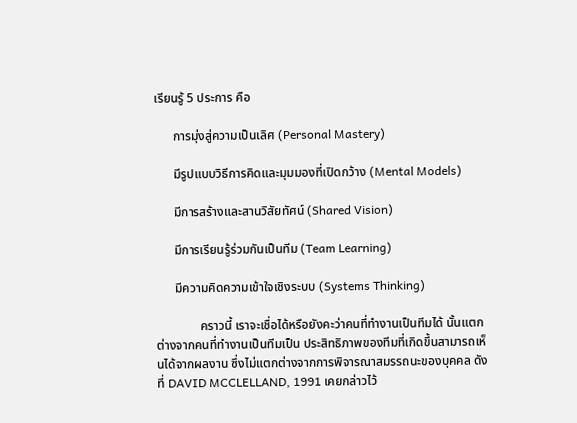เรียนรู้ 5 ประการ คือ

      การมุ่งสู่ความเป็นเลิศ (Personal Mastery)

      มีรูปแบบวิธีการคิดและมุมมองที่เปิดกว้าง (Mental Models)

      มีการสร้างและสานวิสัยทัศน์ (Shared Vision)

      มีการเรียนรู้ร่วมกันเป็นทีม (Team Learning)

      มีความคิดความเข้าใจเชิงระบบ (Systems Thinking)

              คราวนี้ เราจะเชื่อได้หรือยังคะว่าคนที่ทำงานเป็นทีมได้ นั้นแตกต่างจากคนที่ทำงานเป็นทีมเป็น ประสิทธิภาพของทีมที่เกิดขึ้นสามารถเห็นได้จากผลงาน ซึ่งไม่แตกต่างจากการพิจารณาสมรรถนะของบุคคล ดังที่ DAVID MCCLELLAND, 1991 เคยกล่าวไว้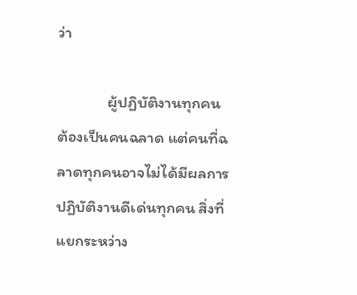ว่า

              ผู้ปฏิบัติงานทุกคนต้องเป็นคนฉลาด แต่คนที่ฉลาดทุกคนอาจไม่ได้มีผลการปฏิบัติงานดีเด่นทุกคน สิ่งที่แยกระหว่าง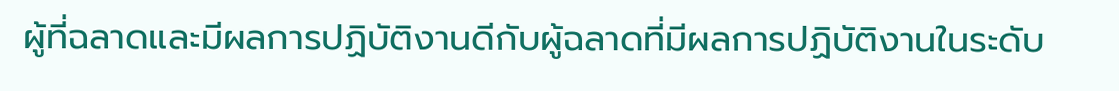ผู้ที่ฉลาดและมีผลการปฏิบัติงานดีกับผู้ฉลาดที่มีผลการปฏิบัติงานในระดับ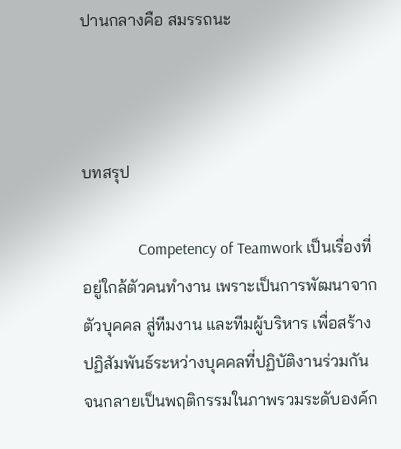ปานกลางคือ สมรรถนะ



บทสรุป

              Competency of Teamwork เป็นเรื่องที่อยู่ใกล้ตัวคนทำงาน เพราะเป็นการพัฒนาจากตัวบุคคล สู่ทีมงาน และทีมผู้บริหาร เพื่อสร้างปฏิสัมพันธ์ระหว่างบุคคลที่ปฏิบัติงานร่วมกัน จนกลายเป็นพฤติกรรมในภาพรวมระดับองค์ก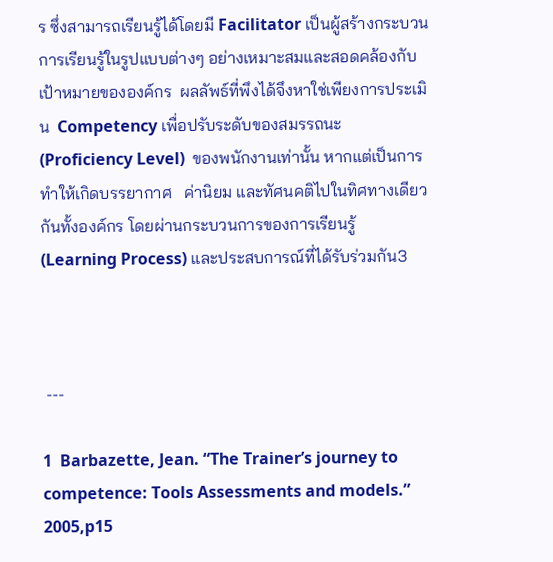ร ซึ่งสามารถเรียนรู้ได้โดยมี Facilitator เป็นผู้สร้างกระบวนการเรียนรู้ในรูปแบบต่างๆ อย่างเหมาะสมและสอดคล้องกับเป้าหมายขององค์กร  ผลลัพธ์ที่พึงได้จึงหาใช่เพียงการประเมิน  Competency เพื่อปรับระดับของสมรรถนะ (Proficiency Level)  ของพนักงานเท่านั้น หากแต่เป็นการทำให้เกิดบรรยากาศ   ค่านิยม และทัศนคติไปในทิศทางเดียวกันทั้งองค์กร โดยผ่านกระบวนการของการเรียนรู้ (Learning Process) และประสบการณ์ที่ได้รับร่วมกัน3



 ---

1  Barbazette, Jean. “The Trainer’s journey to competence: Tools Assessments and models.” 2005,p15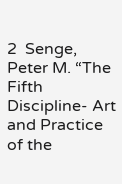2  Senge, Peter M. “The Fifth Discipline- Art and Practice of the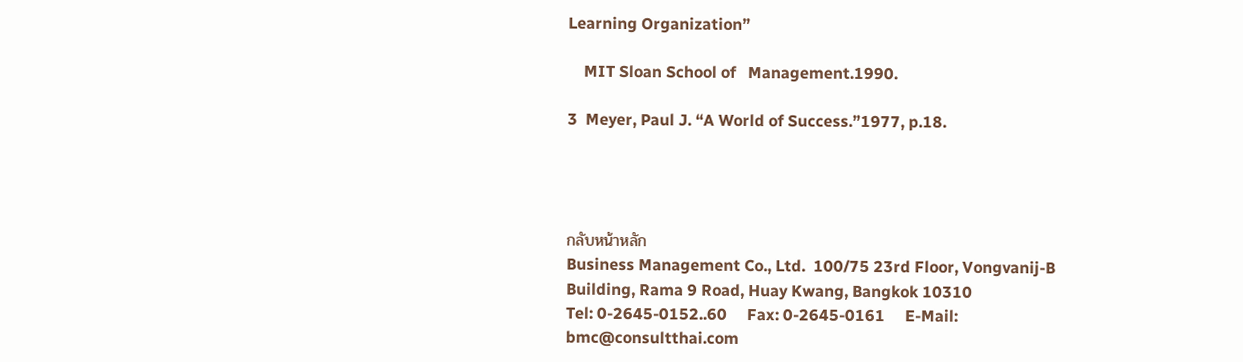Learning Organization”

    MIT Sloan School of   Management.1990.

3  Meyer, Paul J. “A World of Success.”1977, p.18.




กลับหน้าหลัก
Business Management Co., Ltd.  100/75 23rd Floor, Vongvanij-B Building, Rama 9 Road, Huay Kwang, Bangkok 10310
Tel: 0-2645-0152..60     Fax: 0-2645-0161     E-Mail: bmc@consultthai.com